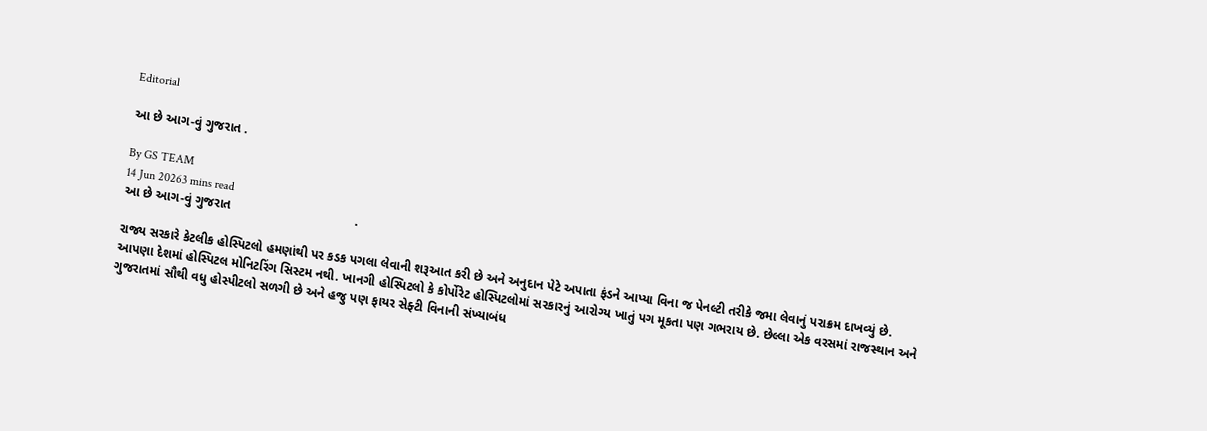Editorial

આ છે આગ-વું ગુજરાત .

By GS TEAM
14 Jun 20263 mins read
આ છે આગ-વું ગુજરાત                                   .

રાજ્ય સરકારે કેટલીક હોસ્પિટલો હમણાંથી પર કડક પગલા લેવાની શરૂઆત કરી છે અને અનુદાન પેટે અપાતા ફંડને આપ્યા વિના જ પેનલ્ટી તરીકે જમા લેવાનું પરાક્રમ દાખવ્યું છે. આપણા દેશમાં હોસ્પિટલ મોનિટરિંગ સિસ્ટમ નથી. ખાનગી હોસ્પિટલો કે કોર્પોરેટ હોસ્પિટલોમાં સરકારનું આરોગ્ય ખાતું પગ મૂકતા પણ ગભરાય છે. છેલ્લા એક વરસમાં રાજસ્થાન અને ગુજરાતમાં સૌથી વધુ હોસ્પીટલો સળગી છે અને હજુ પણ ફાયર સેફ્ટી વિનાની સંખ્યાબંધ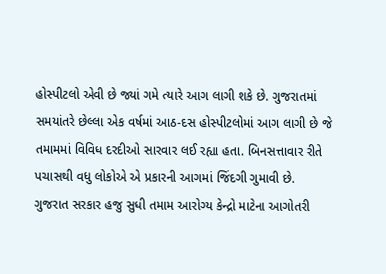હોસ્પીટલો એવી છે જ્યાં ગમે ત્યારે આગ લાગી શકે છે. ગુજરાતમાં સમયાંતરે છેલ્લા એક વર્ષમાં આઠ-દસ હોસ્પીટલોમાં આગ લાગી છે જે તમામમાં વિવિધ દરદીઓ સારવાર લઈ રહ્યા હતા. બિનસત્તાવાર રીતે પચાસથી વધુ લોકોએ એ પ્રકારની આગમાં જિંદગી ગુમાવી છે. ગુજરાત સરકાર હજુ સુધી તમામ આરોગ્ય કેન્દ્રો માટેના આગોતરી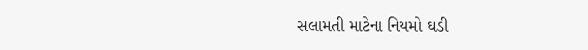સલામતી માટેના નિયમો ઘડી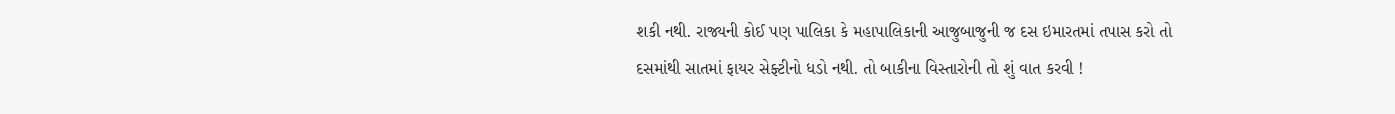શકી નથી. રાજ્યની કોઈ પણ પાલિકા કે મહાપાલિકાની આજુબાજુની જ દસ ઇમારતમાં તપાસ કરો તો દસમાંથી સાતમાં ફાયર સેફ્ટીનો ધડો નથી. તો બાકીના વિસ્તારોની તો શું વાત કરવી !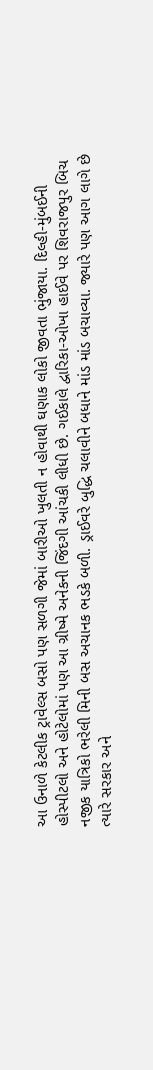આ ઉનાળે કેટલીક ટ્રાવેલ્સ બસો પણ સળગી જેમાં બારીઓ ખુલતી ન હોવાથી ઘણાક લોકો જીવતા ભુંજાયા. દિલ્હી-મુંબઈની હોસ્પીટલો અને હોટેલોમાં પણ આ ગ્રીષ્મે અનેકની જિંદગી આંચકી લીધી છે. ગઈકાલે દ્વારિકા-ઓખા હાઈવે પર શિવરાજપુર બિચ નજીક યાત્રિકો ભરેલી મિની બસ અચાનક ભડકે બળી. ડ્રાઈવરે બુદ્ધિ ચલાવીને બધાને માંડ માંડ બચાવ્યા. જ્યારે પણ આગ લાગે છે ત્યારે સરકાર અને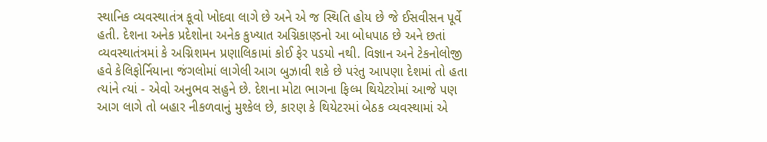સ્થાનિક વ્યવસ્થાતંત્ર કૂવો ખોદવા લાગે છે અને એ જ સ્થિતિ હોય છે જે ઈસવીસન પૂર્વે હતી. દેશના અનેક પ્રદેશોના અનેક કુખ્યાત અગ્નિકાણ્ડનો આ બોધપાઠ છે અને છતાં વ્યવસ્થાતંત્રમાં કે અગ્નિશમન પ્રણાલિકામાં કોઈ ફેર પડયો નથી. વિજ્ઞાન અને ટેકનોલોજી હવે કેલિફોર્નિયાના જંગલોમાં લાગેલી આગ બુઝાવી શકે છે પરંતુ આપણા દેશમાં તો હતા ત્યાંને ત્યાં - એવો અનુભવ સહુને છે. દેશના મોટા ભાગના ફિલ્મ થિયેટરોમાં આજે પણ આગ લાગે તો બહાર નીકળવાનું મુશ્કેલ છે, કારણ કે થિયેટરમાં બેઠક વ્યવસ્થામાં એ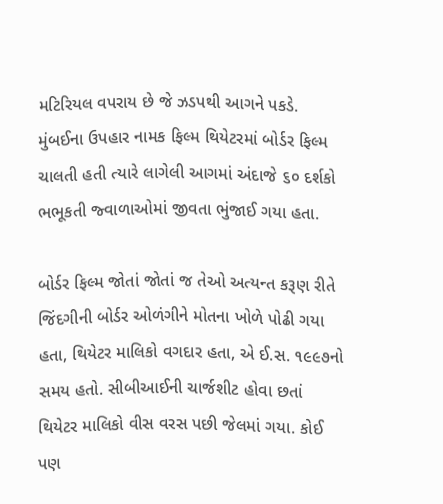મટિરિયલ વપરાય છે જે ઝડપથી આગને પકડે. મુંબઈના ઉપહાર નામક ફિલ્મ થિયેટરમાં બોર્ડર ફિલ્મ ચાલતી હતી ત્યારે લાગેલી આગમાં અંદાજે ૬૦ દર્શકો ભભૂકતી જ્વાળાઓમાં જીવતા ભુંજાઈ ગયા હતા.

બોર્ડર ફિલ્મ જોતાં જોતાં જ તેઓ અત્યન્ત કરૂણ રીતે જિંદગીની બોર્ડર ઓળંગીને મોતના ખોળે પોઢી ગયા હતા, થિયેટર માલિકો વગદાર હતા, એ ઈ.સ. ૧૯૯૭નો સમય હતો. સીબીઆઈની ચાર્જશીટ હોવા છતાં થિયેટર માલિકો વીસ વરસ પછી જેલમાં ગયા. કોઈ પણ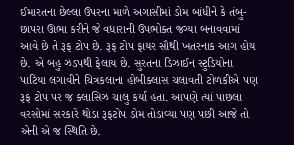ઈમારતના છેલ્લા ઉપરના માળે અગાસીમાં ડોમ બાંધીને કે તંબુ-છાપરા ઊભા કરીને જે વધારાની ઉપભોક્ત જગ્યા બનાવવામાં આવે છે તે રૂફ ટોપ છે. રૂફ ટોપ ફાયર સૌથી ખતરનાક આગ હોય છે. એ બહુ ઝડપથી ફેલાય છે. સુરતના ડિઝાઈન સ્ટુડિયોના પાટિયા લગાવીને ચિત્રકલાના હોબીક્લાસ ચલાવતી ટોળકીએ પણ રૂફ ટોપ પર જ ક્લાસિઝ ચાલુ કર્યા હતા. આપણે ત્યાં પાછલા વરસોમાં સરકારે થોડા રૂફટોપ ડોમ તોડાવ્યા પણ પછી આજે તો એની એ જ સ્થિતિ છે.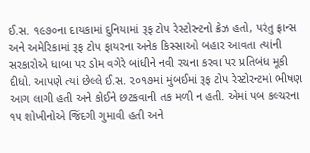ઈ.સ. ૧૯૭૦ના દાયકામાં દુનિયામાં રૂફ ટોપ રેસ્ટોરન્ટનો ક્રેઝ હતો, પરંતુ ફ્રાન્સ અને અમેરિકામાં રૂફ ટોપ ફાયરના અનેક કિસ્સાઓ બહાર આવતા ત્યાંની સરકારોએ ધાબા પર ડોમ વગેરે બાંધીને નવી રચના કરવા પર પ્રતિબંધ મૂકી દીધો. આપણે ત્યાં છેલ્લે ઈ.સ. ૨૦૧૭માં મુંબઈમાં રૂફ ટોપ રેસ્ટોરન્ટમાં ભીષણ આગ લાગી હતી અને કોઈને છટકવાની તક મળી ન હતી. એમાં પબ કલ્ચરના ૧૫ શોખીનોએ જિંદગી ગુમાવી હતી અને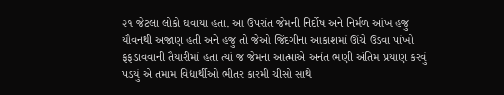૨૧ જેટલા લોકો ઘવાયા હતા. આ ઉપરાંત જેમની નિર્દોષ અને નિર્મળ આંખ હજુ યૌવનથી અજાણ હતી અને હજુ તો જેઓ જિંદગીના આકાશમાં ઊંચે ઉડવા પાંખો ફફડાવવાની તૈયારીમાં હતા ત્યાં જ જેમના આત્માએ અનંત ભણી અંતિમ પ્રયાણ કરવું પડયું એ તમામ વિદ્યાર્થીઓ ભીતર કારમી ચીસો સાથે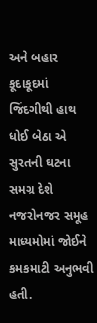અને બહાર કૂદાકૂદમાં જિંદગીથી હાથ ધોઈ બેઠા એ સુરતની ઘટના સમગ્ર દેશે નજરોનજર સમૂહ માધ્યમોમાં જોઈને કમકમાટી અનુભવી હતી.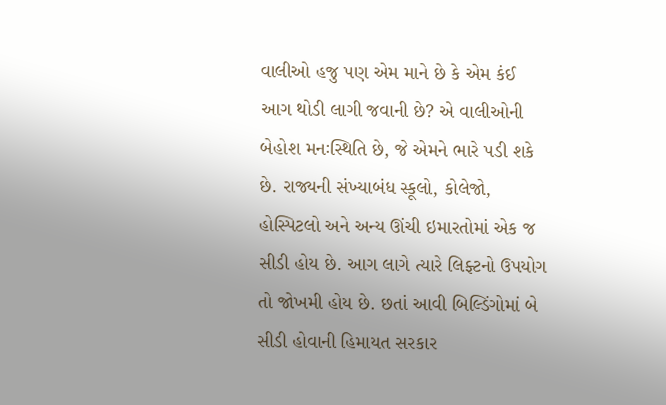વાલીઓ હજુ પણ એમ માને છે કે એમ કંઈ આગ થોડી લાગી જવાની છે? એ વાલીઓની બેહોશ મનઃસ્થિતિ છે, જે એમને ભારે પડી શકે છે. રાજ્યની સંખ્યાબંધ સ્કૂલો, કોલેજો, હોસ્પિટલો અને અન્ય ઊંચી ઇમારતોમાં એક જ સીડી હોય છે. આગ લાગે ત્યારે લિફ્ટનો ઉપયોગ તો જોખમી હોય છે. છતાં આવી બિલ્ડિંગોમાં બે સીડી હોવાની હિમાયત સરકાર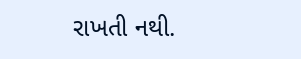રાખતી નથી.